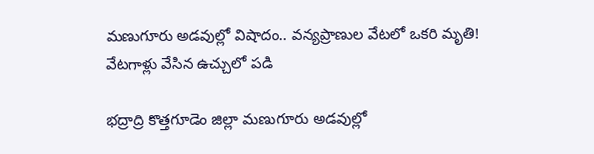మణుగూరు అడవుల్లో విషాదం.. వన్యప్రాణుల వేటలో ఒకరి మృతి! వేటగాళ్లు వేసిన ఉచ్చులో పడి

భద్రాద్రి కొత్తగూడెం జిల్లా మణుగూరు అడవుల్లో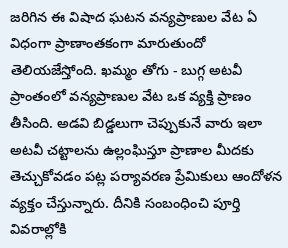జరిగిన ఈ విషాద ఘటన వన్యప్రాణుల వేట ఏ విధంగా ప్రాణాంతకంగా మారుతుందో తెలియజేస్తోంది. ఖమ్మం తోగు - బుగ్గ అటవీ ప్రాంతంలో వన్యప్రాణుల వేట ఒక వ్యక్తి ప్రాణం తీసింది. అడవి బిడ్డలుగా చెప్పుకునే వారు ఇలా అటవీ చట్టాలను ఉల్లంఘిస్తూ ప్రాణాల మీదకు తెచ్చుకోవడం పట్ల పర్యావరణ ప్రేమికులు ఆందోళన వ్యక్తం చేస్తున్నారు. దీనికి సంబంధించి పూర్తి వివరాల్లోకి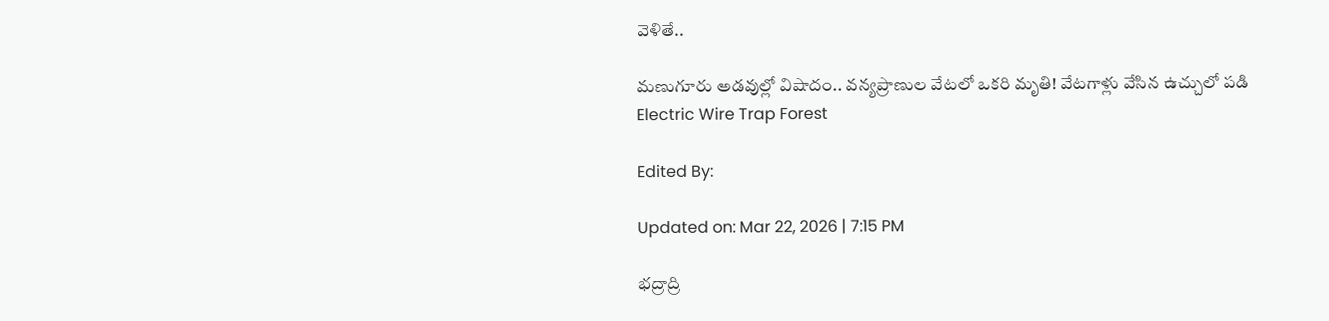వెళితే..

మణుగూరు అడవుల్లో విషాదం.. వన్యప్రాణుల వేటలో ఒకరి మృతి! వేటగాళ్లు వేసిన ఉచ్చులో పడి
Electric Wire Trap Forest

Edited By:

Updated on: Mar 22, 2026 | 7:15 PM

భద్రాద్రి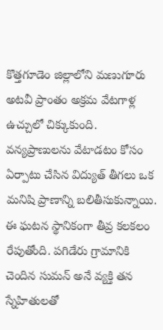కొత్తగూడెం జిల్లాలోని మణుగూరు అటవీ ప్రాంతం అక్రమ వేటగాళ్ల ఉచ్చులో చిక్కుకుంది. వన్యప్రాణులను వేటాడటం కోసం ఏర్పాటు చేసిన విద్యుత్ తీగలు ఒక మనిషి ప్రాణాన్ని బలితీసుకున్నాయి. ఈ ఘటన స్థానికంగా తీవ్ర కలకలం రేపుతోంది. పగిడేరు గ్రామానికి చెందిన సుమన్ అనే వ్యక్తి తన స్నేహితులతో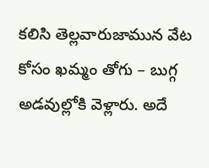కలిసి తెల్లవారుజామున వేట కోసం ఖమ్మం తోగు – బుగ్గ అడవుల్లోకి వెళ్లారు. అదే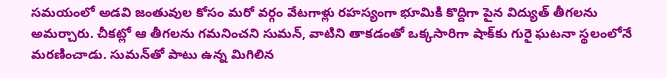సమయంలో అడవి జంతువుల కోసం మరో వర్గం వేటగాళ్లు రహస్యంగా భూమికి కొద్దిగా పైన విద్యుత్ తీగలను అమర్చారు. చీకట్లో ఆ తీగలను గమనించని సుమన్, వాటిని తాకడంతో ఒక్కసారిగా షాక్‌కు గురై ఘటనా స్థలంలోనే మరణించాడు. సుమన్‌తో పాటు ఉన్న మిగిలిన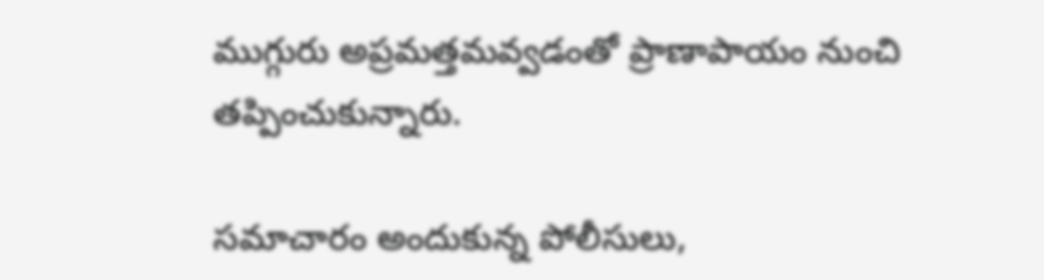ముగ్గురు అప్రమత్తమవ్వడంతో ప్రాణాపాయం నుంచి తప్పించుకున్నారు.

సమాచారం అందుకున్న పోలీసులు,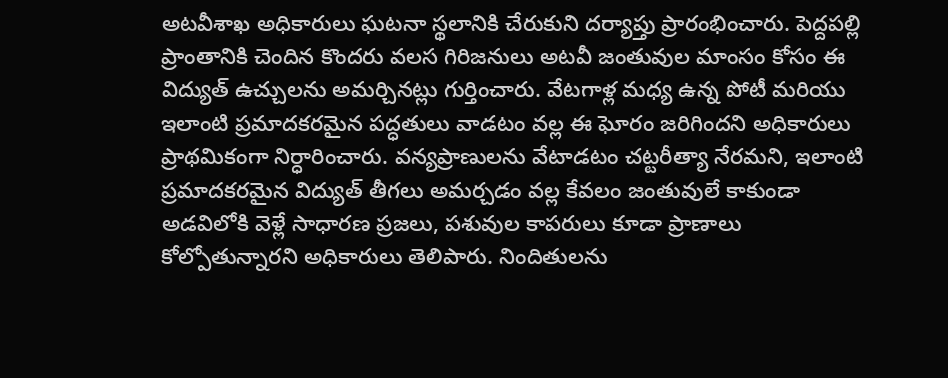అటవీశాఖ అధికారులు ఘటనా స్థలానికి చేరుకుని దర్యాప్తు ప్రారంభించారు. పెద్దపల్లి ప్రాంతానికి చెందిన కొందరు వలస గిరిజనులు అటవీ జంతువుల మాంసం కోసం ఈ విద్యుత్ ఉచ్చులను అమర్చినట్లు గుర్తించారు. వేటగాళ్ల మధ్య ఉన్న పోటీ మరియు ఇలాంటి ప్రమాదకరమైన పద్ధతులు వాడటం వల్ల ఈ ఘోరం జరిగిందని అధికారులు ప్రాథమికంగా నిర్ధారించారు. వన్యప్రాణులను వేటాడటం చట్టరీత్యా నేరమని, ఇలాంటి ప్రమాదకరమైన విద్యుత్ తీగలు అమర్చడం వల్ల కేవలం జంతువులే కాకుండా అడవిలోకి వెళ్లే సాధారణ ప్రజలు, పశువుల కాపరులు కూడా ప్రాణాలు కోల్పోతున్నారని అధికారులు తెలిపారు. నిందితులను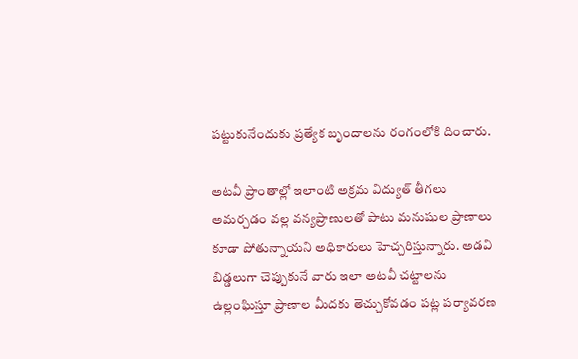పట్టుకునేందుకు ప్రత్యేక బృందాలను రంగంలోకి దించారు.

అటవీ ప్రాంతాల్లో ఇలాంటి అక్రమ విద్యుత్ తీగలు అమర్చడం వల్ల వన్యప్రాణులతో పాటు మనుషుల ప్రాణాలు కూడా పోతున్నాయని అధికారులు హెచ్చరిస్తున్నారు. అడవి బిడ్డలుగా చెప్పుకునే వారు ఇలా అటవీ చట్టాలను ఉల్లంఘిస్తూ ప్రాణాల మీదకు తెచ్చుకోవడం పట్ల పర్యావరణ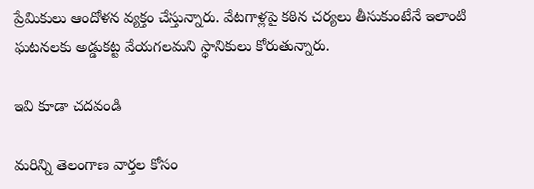ప్రేమికులు ఆందోళన వ్యక్తం చేస్తున్నారు. వేటగాళ్లపై కఠిన చర్యలు తీసుకుంటేనే ఇలాంటి ఘటనలకు అడ్డుకట్ట వేయగలమని స్థానికులు కోరుతున్నారు.

ఇవి కూడా చదవండి

మరిన్ని తెలంగాణ వార్తల కోసం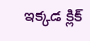ఇక్కడ క్లిక్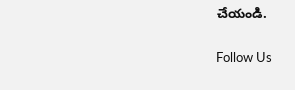చేయండి.

Follow Us